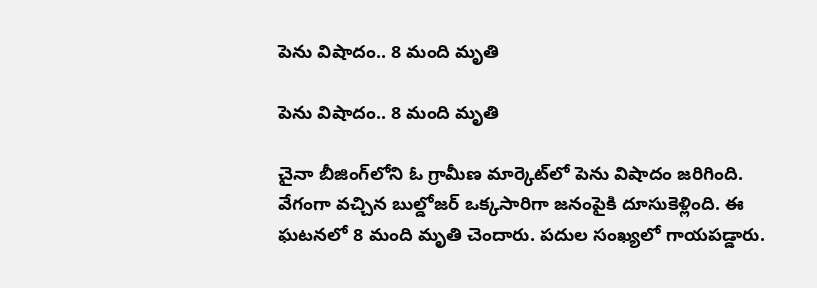పెను విషాదం.. 8 మంది మృతి

పెను విషాదం.. 8 మంది మృతి

చైనా బీజింగ్‌లోని ఓ గ్రామీణ మార్కెట్‌లో పెను విషాదం జరిగింది. వేగంగా వచ్చిన బుల్డోజర్ ఒక్కసారిగా జనంపైకి దూసుకెళ్లింది. ఈ ఘటనలో 8 మంది మృతి చెందారు. పదుల సంఖ్యలో గాయపడ్డారు.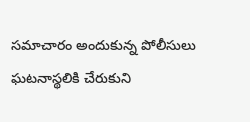సమాచారం అందుకున్న పోలీసులు ఘటనాస్థలికి చేరుకుని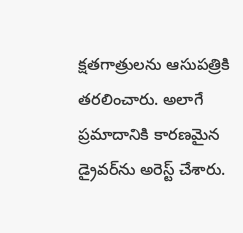క్షతగాత్రులను ఆసుపత్రికి తరలించారు. అలాగే ప్రమాదానికి కారణమైన డ్రైవర్‌ను అరెస్ట్ చేశారు.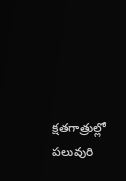క్షతగాత్రుల్లో పలువురి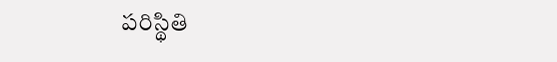పరిస్థితి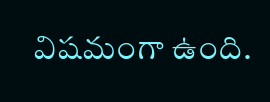విషమంగా ఉంది.